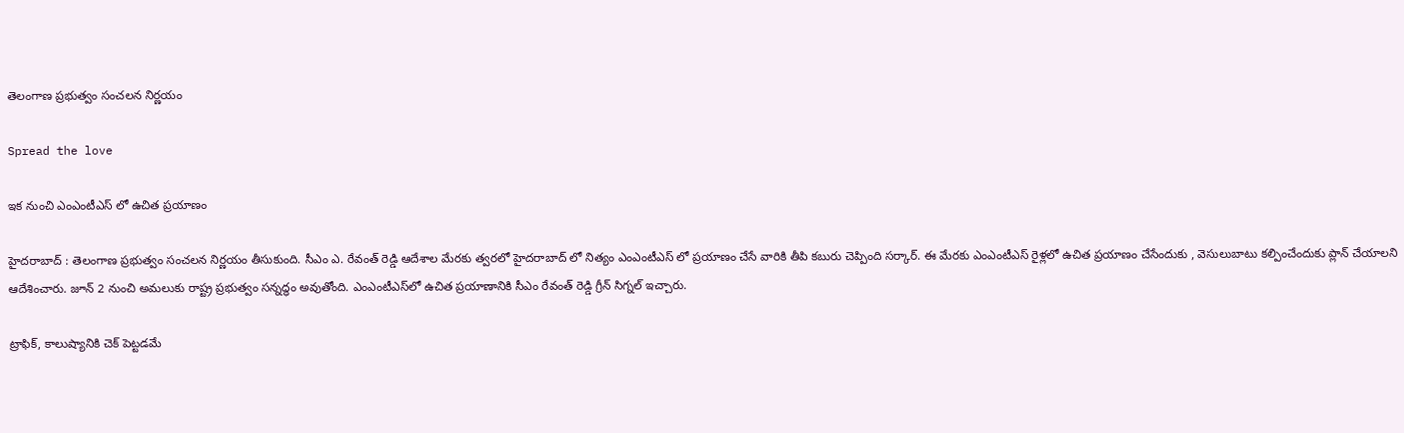తెలంగాణ ప్ర‌భుత్వం సంచ‌ల‌న నిర్ణ‌యం

Spread the love

ఇక నుంచి ఎంఎంటీఎస్ లో ఉచిత ప్ర‌యాణం

హైద‌రాబాద్ : తెలంగాణ ప్ర‌భుత్వం సంచ‌ల‌న నిర్ణ‌యం తీసుకుంది. సీఎం ఎ. రేవంత్ రెడ్డి ఆదేశాల మేర‌కు త్వ‌ర‌లో హైద‌రాబాద్ లో నిత్యం ఎంఎంటీఎస్ లో ప్ర‌యాణం చేసే వారికి తీపి క‌బురు చెప్పింది స‌ర్కార్. ఈ మేర‌కు ఎంఎంటీఎస్ రైళ్ల‌లో ఉచిత ప్ర‌యాణం చేసేందుకు , వెసులుబాటు క‌ల్పించేందుకు ప్లాన్ చేయాల‌ని ఆదేశించారు. జూన్ 2 నుంచి అమలుకు రాష్ట్ర ప్రభుత్వం సన్నద్ధం అవుతోంది. ఎంఎంటీఎస్‌లో ఉచిత ప్రయాణానికి సీఎం రేవంత్ రెడ్డి గ్రీన్ సిగ్నల్ ఇచ్చారు.

ట్రాఫిక్, కాలుష్యానికి చెక్ పెట్టడమే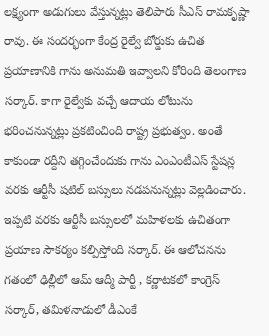లక్ష్యంగా అడుగులు వేస్తున్న‌ట్లు తెలిపారు సీఎస్ రామ‌కృష్ణా రావు. ఈ సంద‌ర్భంగా కేంద్ర రైల్వే బోర్డుకు ఉచిత ప్ర‌యాణానికి గాను అనుమ‌తి ఇవ్వాల‌ని కోరింది తెలంగాణ స‌ర్కార్. కాగా రైల్వేకు వచ్చే ఆదాయ లోటును భరించనున్న‌ట్లు ప్ర‌క‌టించింది రాష్ట్ర ప్రభుత్వం. అంతే కాకుండా ర‌ద్దీని త‌గ్గించేందుకు గాను ఎంఎంటీఎస్ స్టేషన్ల వరకు ఆర్టీసీ షటిల్ బస్సులు న‌డ‌ప‌నున్న‌ట్లు వెల్ల‌డించారు. ఇప్ప‌టి వ‌ర‌కు ఆర్టీసీ బ‌స్సుల‌లో మ‌హిళ‌ల‌కు ఉచితంగా ప్ర‌యాణ సౌక‌ర్యం క‌ల్పిస్తోంది స‌ర్కార్. ఈ ఆలోచ‌న‌ను గ‌తంలో ఢిల్లీలో ఆమ్ ఆద్మీ పార్టీ , క‌ర్ణాట‌క‌లో కాంగ్రెస్ స‌ర్కార్, త‌మిళ‌నాడులో డీఎంకే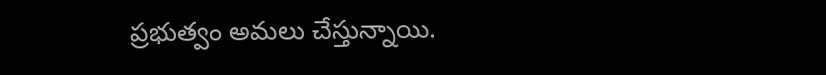ప్ర‌భుత్వం అమ‌లు చేస్తున్నాయి.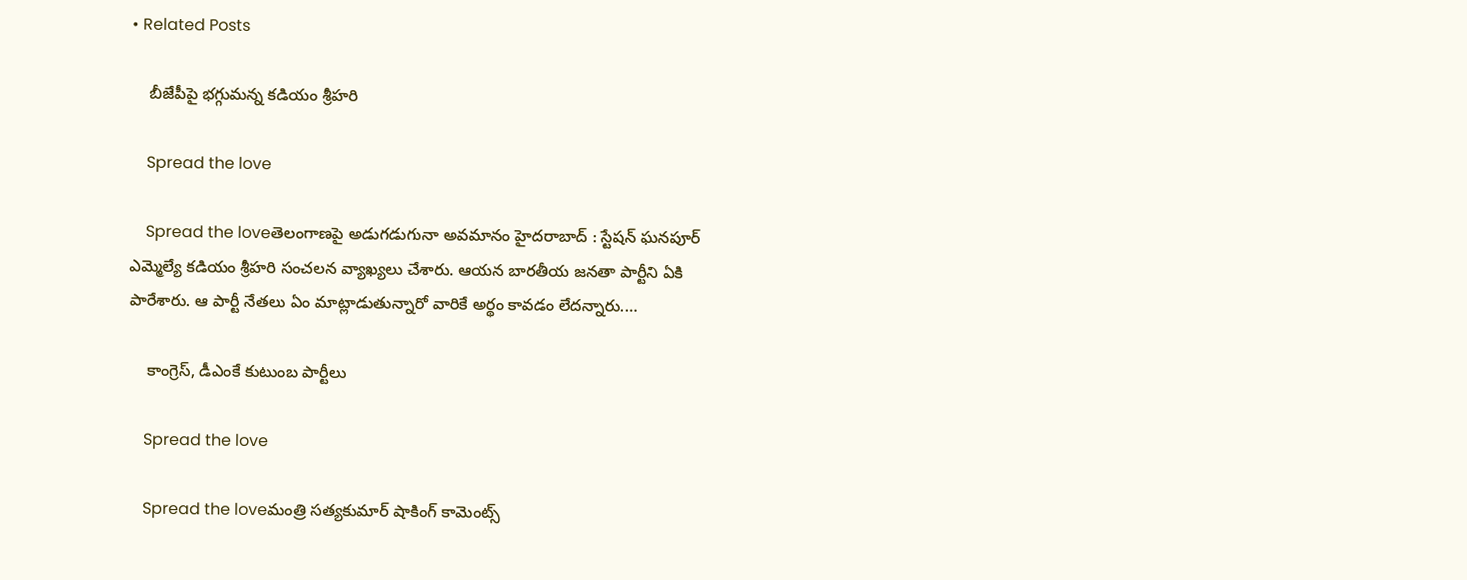• Related Posts

    బీజేపీపై భ‌గ్గుమ‌న్న క‌డియం శ్రీ‌హ‌రి

    Spread the love

    Spread the loveతెలంగాణ‌పై అడుగ‌డుగునా అవమానం హైద‌రాబాద్ : స్టేష‌న్ ఘ‌న‌పూర్ ఎమ్మెల్యే క‌డియం శ్రీ‌హ‌రి సంచ‌ల‌న వ్యాఖ్య‌లు చేశారు. ఆయ‌న బార‌తీయ జ‌న‌తా పార్టీని ఏకి పారేశారు. ఆ పార్టీ నేత‌లు ఏం మాట్లాడుతున్నారో వారికే అర్థం కావ‌డం లేద‌న్నారు.…

    కాంగ్రెస్, డీఎంకే కుటుంబ పార్టీలు

    Spread the love

    Spread the loveమంత్రి సత్యకుమార్ షాకింగ్ కామెంట్స్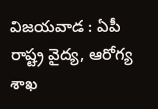విజ‌య‌వాడ : ఏపీ రాష్ట్ర వైద్య‌, ఆరోగ్య శాఖ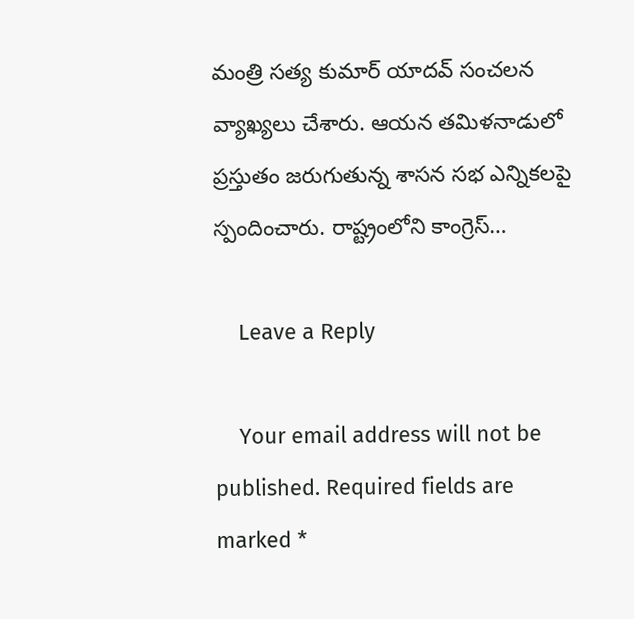మంత్రి స‌త్య కుమార్ యాద‌వ్ సంచ‌ల‌న వ్యాఖ్య‌లు చేశారు. ఆయ‌న త‌మిళ‌నాడులో ప్ర‌స్తుతం జ‌రుగుతున్న శాస‌న స‌భ ఎన్నిక‌ల‌పై స్పందించారు. రాష్ట్రంలోని కాంగ్రెస్…

    Leave a Reply

    Your email address will not be published. Required fields are marked *